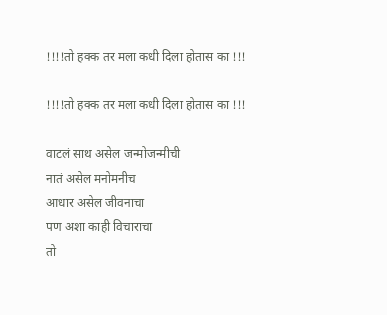!!!!तो हक्क तर मला कधी दिला होतास का !!!

!!!!तो हक्क तर मला कधी दिला होतास का !!!

वाटलं साथ असेल जन्मोजन्मीची
नातं असेल मनोमनीच
आधार असेल जीवनाचा
पण अशा काही विचाराचा
तो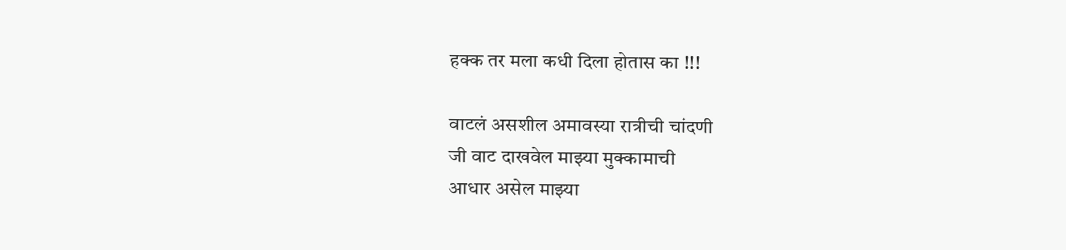हक्क तर मला कधी दिला होतास का !!!

वाटलं असशील अमावस्या रात्रीची चांदणी
जी वाट दाखवेल माझ्या मुक्कामाची
आधार असेल माझ्या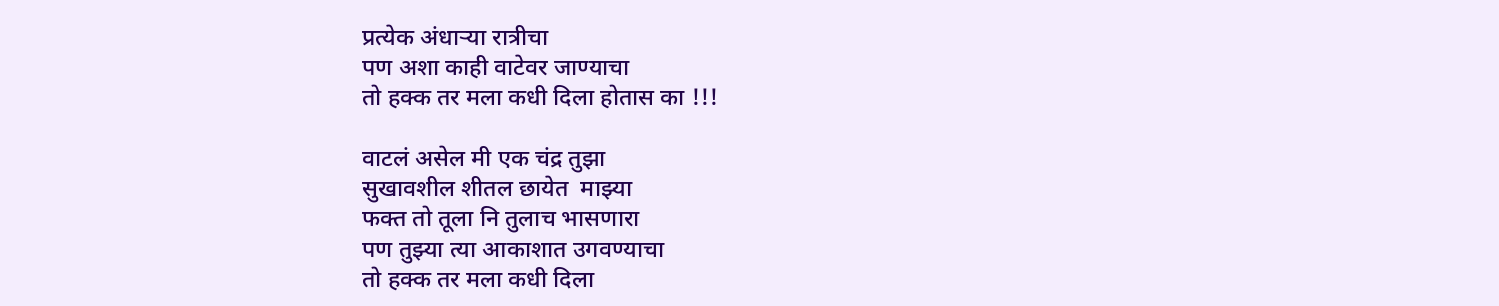प्रत्येक अंधाऱ्या रात्रीचा
पण अशा काही वाटेवर जाण्याचा
तो हक्क तर मला कधी दिला होतास का !!!

वाटलं असेल मी एक चंद्र तुझा
सुखावशील शीतल छायेत  माझ्या
फक्त तो तूला नि तुलाच भासणारा
पण तुझ्या त्या आकाशात उगवण्याचा
तो हक्क तर मला कधी दिला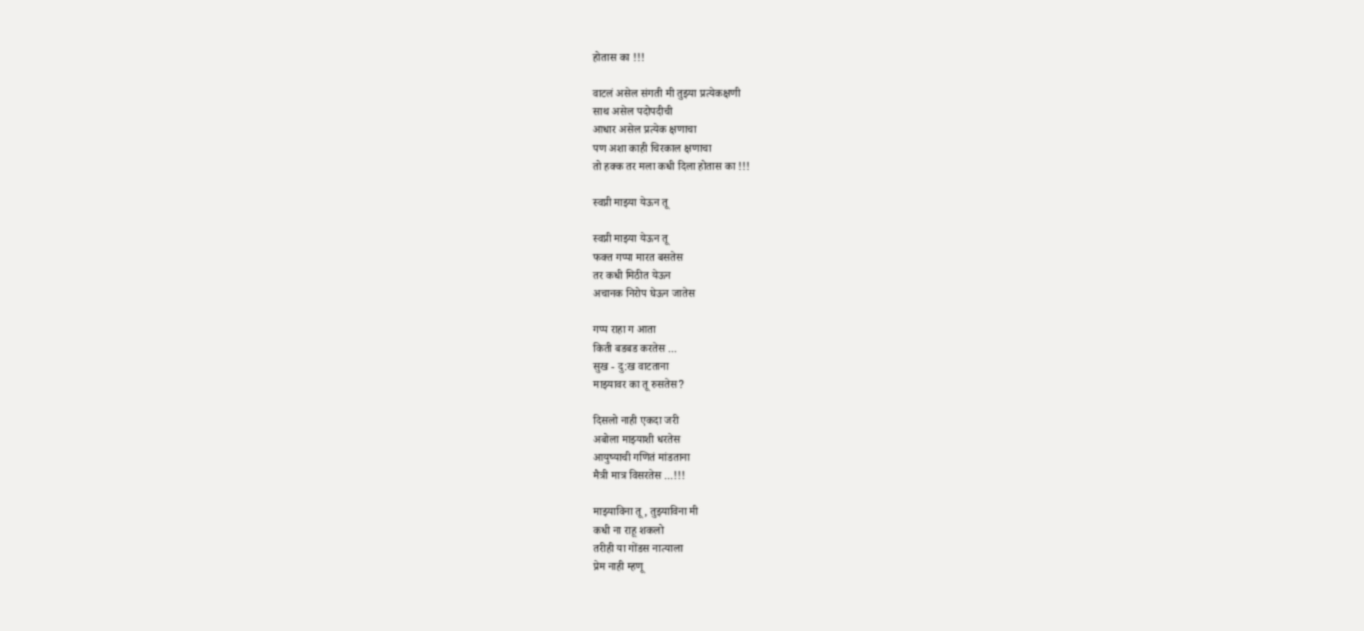होतास का !!!

वाटलं असेल संगती मी तुझ्या प्रत्येकक्षणी
साथ असेल पदोपदीची
आधार असेल प्रत्येक क्षणाचा
पण अशा काही चिरकाल क्षणाचा
तो हक्क तर मला कधी दिला होतास का !!!

स्वप्नी माझ्या येऊन तू

स्वप्नी माझ्या येऊन तू
फक्त गप्पा मारत बसतेस
तर कधी मिठीत येऊन
अचानक निरोप घेऊन जातेस

गप्प राहा ग आता
किती बडबड करतेस ...
सुख - दु:ख वाटताना
माझ्यावर का तू रुसतेस?

दिसलो नाही एकदा जरी
अबोला माझ्याशी धरतेस
आयुष्याची गणितं मांडताना
मैत्री मात्र विसरतेस ...!!!

माझ्याविना तू , तुझ्याविना मी
कधी ना राहू शकलो
तरीही या गोंडस नात्याला
प्रेम नाही म्हणू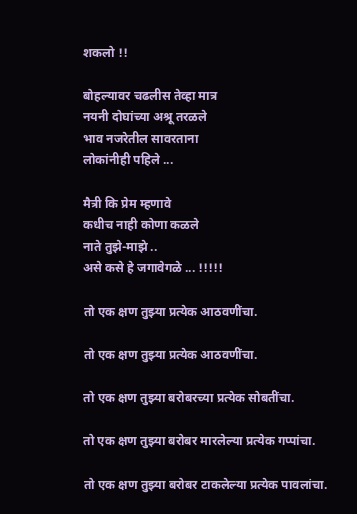शकलो !!

बोहल्यावर चढलीस तेव्हा मात्र
नयनी दोघांच्या अश्रू तरळले
भाव नजरेतील सावरताना
लोकांनीही पहिले ...

मैत्री कि प्रेम म्हणावे
कधीच नाही कोणा कळले
नाते तुझे-माझे ..
असे कसे हे जगावेगळे ... !!!!!

तो एक क्षण तुझ्या प्रत्येक आठवणींचा.

तो एक क्षण तुझ्या प्रत्येक आठवणींचा.

तो एक क्षण तुझ्या बरोबरच्या प्रत्येक सोबतींचा.

तो एक क्षण तुझ्या बरोबर मारलेल्या प्रत्येक गप्पांचा.

तो एक क्षण तुझ्या बरोबर टाकलेल्या प्रत्येक पावलांचा.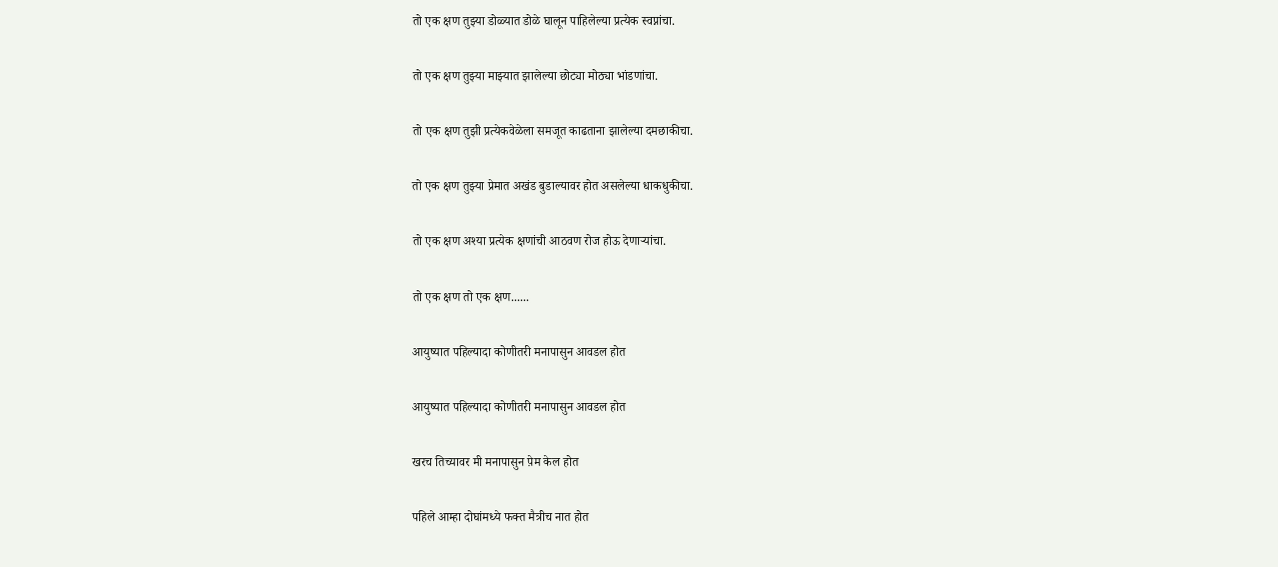तो एक क्षण तुझ्या डोळ्यात डोळे घालून पाहिलेल्या प्रत्येक स्वप्नांचा.

तो एक क्षण तुझ्या माझ्यात झालेल्या छोट्या मोठ्या भांडणांचा.

तो एक क्षण तुझी प्रत्येकवेळेला समजूत काढताना झालेल्या दमछाकीचा.

तो एक क्षण तुझ्या प्रेमात अखंड बुडाल्यावर होत असलेल्या धाकधुकीचा.

तो एक क्षण अश्या प्रत्येक क्षणांची आठवण रोज होऊ देणाऱ्यांचा.

तो एक क्षण तो एक क्षण......

आयुष्यात पहिल्यादा कोणीतरी मनापासुन आवडल होत

आयुष्यात पहिल्यादा कोणीतरी मनापासुन आवडल होत

खरच तिच्यावर मी मनापासुन प़ेम केल होत

पहिले आम्हा दोघांमध्ये फक्त मैत्रीच नात होत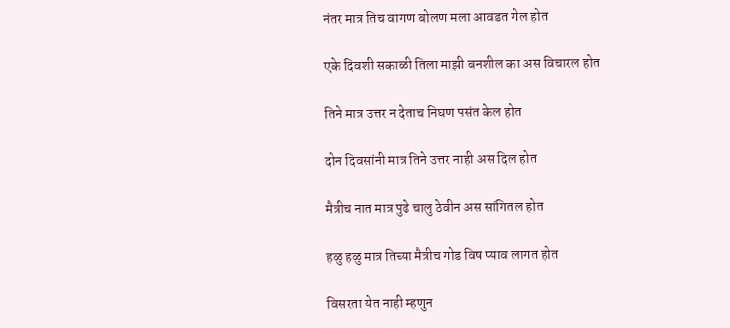नंतर मात्र तिच वागण बोलण मला आवडत गेल होत

एके दिवशी सकाळी तिला माझी बनशील का अस विचारल होत

तिने मात्र उत्तर न देताच निघण पसंत केल होत

दोन दिवसांनी मात्र तिने उत्तर नाही अस दिल होत

मैत्रीच नात मात्र पुढे चालु ठेवीन अस सांगितल होत

हळु हळु मात्र तिच्या मैत्रीच गोड विष प्याव लागत होत

विसरता येत नाही म्हणुन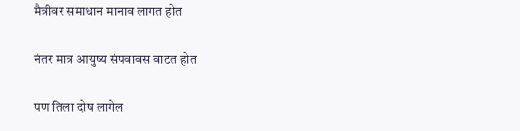मैत्रीवर समाधान मानाव लागत होत

नंतर मात्र आयुष्य संपवावस वाटत होत

पण तिला दोष लागेल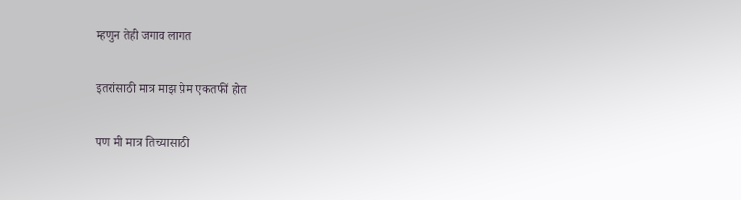म्हणुन तेही जगाव लागत

इतरांसाठी मात्र माझ प़ेम एकतफी॔ होत

पण मी मात्र तिच्यासाठी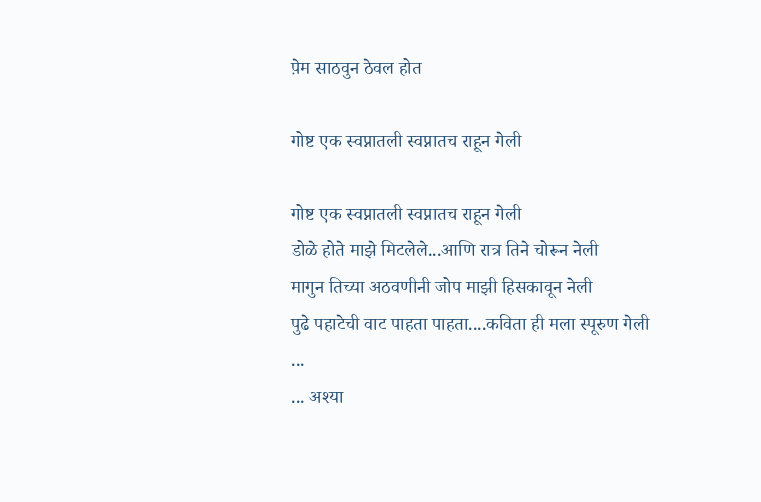प़ेम साठवुन ठेवल होत

गोष्ट एक स्वप्नातली स्वप्नातच राहून गेली

गोष्ट एक स्वप्नातली स्वप्नातच राहून गेली
डोळे होते माझे मिटलेले...आणि रात्र तिने चोरून नेली
मागुन तिच्या अठवणीनी जोप माझी हिसकावून नेली
पुढे पहाटेची वाट पाहता पाहता....कविता ही मला स्पूरुण गेली
...
... अश्या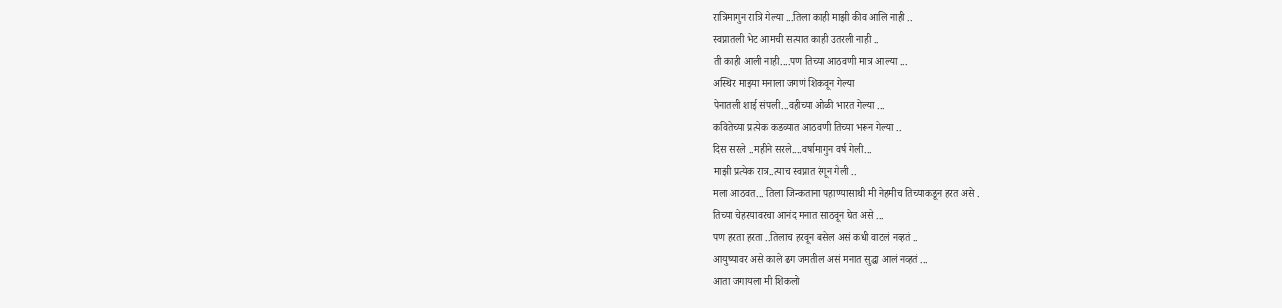रात्रिमागुन रात्रि गेल्या ...तिला काही माझी कीव आलि नाही ..
स्वप्नातली भेट आमची सत्यात काही उतरली नाही ..
ती काही आली नाही....पण तिच्या आठवणी मात्र आल्या ...
अस्थिर माझ्या मनाला जगणं शिकवून गेल्या
पेनातली शाई संपली...वहीच्या ओळी भारत गेल्या ...
कवितेच्या प्रत्येक कडव्यात आठवणी तिच्या भरून गेल्या ..
दिस सरले ..महीने सरले....वर्षामागुन वर्ष गेली...
माझी प्रत्येक रात्र..त्याच स्वप्नात रंगून गेली ..
मला आठवत... तिला जिन्कताना पहाण्यासाथी मी नेहमीच तिच्याकडून हरत असे .
तिच्या चेहरयावरचा आनंद मनात साठवून घेत असे ...
पण हरता हरता ..तिलाच हरवून बसेल असं कधी वाटलं नव्हतं ..
आयुष्यावर असे काले ढग जमतील असं मनात सुद्धा आलं नव्हतं ...
आता जगायला मी शिकलो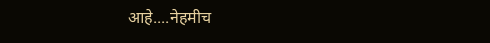आहे....नेहमीच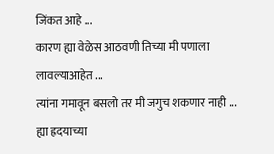जिंकत आहे ...
कारण ह्या वेळेस आठवणी तिच्या मी पणाला लावल्याआहेत ...
त्यांना गमावून बसलो तर मी जगुच शकणार नाही ...
ह्या ह्रदयाच्या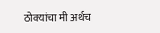ठोक्यांचा मी अर्थच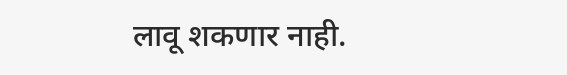लावू शकणार नाही.